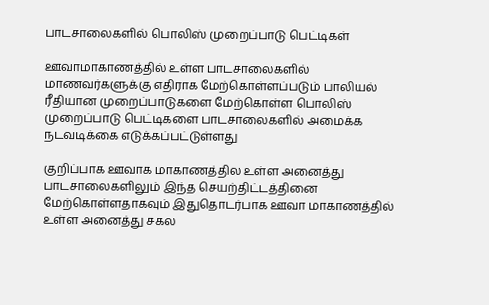பாடசாலைகளில் பொலிஸ் முறைப்பாடு பெட்டிகள்

ஊவாமாகாணத்தில் உள்ள பாடசாலைகளில் மாணவர்களுக்கு எதிராக மேற்கொள்ளப்படும் பாலியல் ரீதியான முறைப்பாடுகளை மேற்கொள்ள பொலிஸ் முறைப்பாடு பெட்டிகளை பாடசாலைகளில் அமைக்க நடவடிக்கை எடுக்கப்பட்டுள்ளது

குறிப்பாக ஊவாக மாகாணத்தில உள்ள அனைத்து பாடசாலைகளிலும் இந்த செயற்திட்டத்தினை மேற்கொள்ளதாகவும் இதுதொடர்பாக ஊவா மாகாணத்தில் உள்ள அனைத்து சகல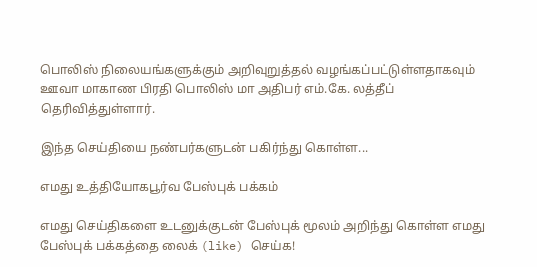பொலிஸ் நிலையங்களுக்கும் அறிவுறுத்தல் வழங்கப்பட்டுள்ளதாகவும் ஊவா மாகாண பிரதி பொலிஸ் மா அதிபர் எம்.கே. லத்தீப் தெரிவித்துள்ளார்.

இந்த செய்தியை நண்பர்களுடன் பகிர்ந்து கொள்ள...

எமது உத்தியோகபூர்வ பேஸ்புக் பக்கம்

எமது செய்திகளை உடனுக்குடன் பேஸ்புக் மூலம் அறிந்து கொள்ள எமது பேஸ்புக் பக்கத்தை லைக் (like) செய்க!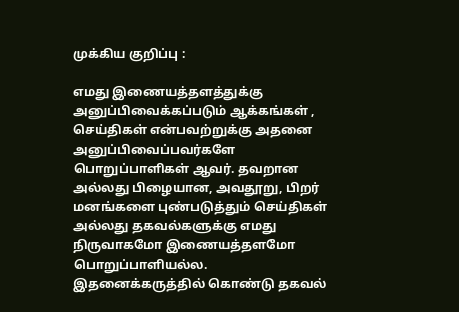முக்கிய குறிப்பு :

எமது இணையத்தளத்துக்கு அனுப்பிவைக்கப்படும் ஆக்கங்கள் , செய்திகள் என்பவற்றுக்கு அதனை அனுப்பிவைப்பவர்களே பொறுப்பாளிகள் ஆவர். தவறான அல்லது பிழையான, அவதூறு, பிறர் மனங்களை புண்படுத்தும் செய்திகள் அல்லது தகவல்களுக்கு எமது நிருவாகமோ இணையத்தளமோ பொறுப்பாளியல்ல. இதனைக்கருத்தில் கொண்டு தகவல்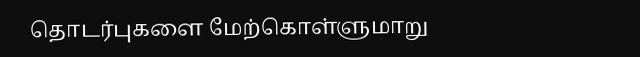தொடர்புகளை மேற்கொள்ளுமாறு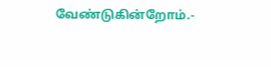வேண்டுகின்றோம்.-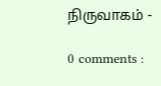நிருவாகம் -

0 comments :